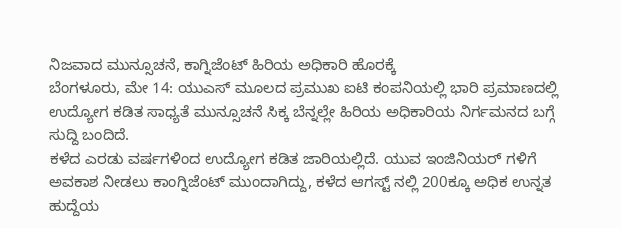ನಿಜವಾದ ಮುನ್ಸೂಚನೆ, ಕಾಗ್ನಿಜೆಂಟ್ ಹಿರಿಯ ಅಧಿಕಾರಿ ಹೊರಕ್ಕೆ
ಬೆಂಗಳೂರು, ಮೇ 14: ಯುಎಸ್ ಮೂಲದ ಪ್ರಮುಖ ಐಟಿ ಕಂಪನಿಯಲ್ಲಿ ಭಾರಿ ಪ್ರಮಾಣದಲ್ಲಿ ಉದ್ಯೋಗ ಕಡಿತ ಸಾಧ್ಯತೆ ಮುನ್ಸೂಚನೆ ಸಿಕ್ಕ ಬೆನ್ನಲ್ಲೇ ಹಿರಿಯ ಅಧಿಕಾರಿಯ ನಿರ್ಗಮನದ ಬಗ್ಗೆ ಸುದ್ದಿ ಬಂದಿದೆ.
ಕಳೆದ ಎರಡು ವರ್ಷಗಳಿಂದ ಉದ್ಯೋಗ ಕಡಿತ ಜಾರಿಯಲ್ಲಿದೆ. ಯುವ ಇಂಜಿನಿಯರ್ ಗಳಿಗೆ ಅವಕಾಶ ನೀಡಲು ಕಾಂಗ್ನಿಜೆಂಟ್ ಮುಂದಾಗಿದ್ದು, ಕಳೆದ ಆಗಸ್ಟ್ ನಲ್ಲಿ 200ಕ್ಕೂ ಅಧಿಕ ಉನ್ನತ ಹುದ್ದೆಯ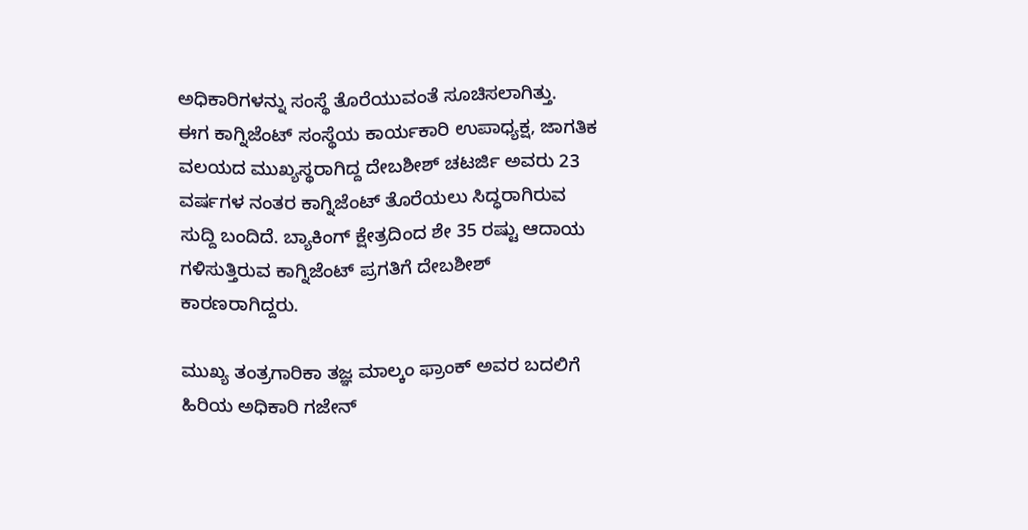ಅಧಿಕಾರಿಗಳನ್ನು ಸಂಸ್ಥೆ ತೊರೆಯುವಂತೆ ಸೂಚಿಸಲಾಗಿತ್ತು.
ಈಗ ಕಾಗ್ನಿಜೆಂಟ್ ಸಂಸ್ಥೆಯ ಕಾರ್ಯಕಾರಿ ಉಪಾಧ್ಯಕ್ಷ, ಜಾಗತಿಕ ವಲಯದ ಮುಖ್ಯಸ್ಥರಾಗಿದ್ದ ದೇಬಶೀಶ್ ಚಟರ್ಜಿ ಅವರು 23 ವರ್ಷಗಳ ನಂತರ ಕಾಗ್ನಿಜೆಂಟ್ ತೊರೆಯಲು ಸಿದ್ಧರಾಗಿರುವ ಸುದ್ದಿ ಬಂದಿದೆ. ಬ್ಯಾಕಿಂಗ್ ಕ್ಷೇತ್ರದಿಂದ ಶೇ 35 ರಷ್ಟು ಆದಾಯ ಗಳಿಸುತ್ತಿರುವ ಕಾಗ್ನಿಜೆಂಟ್ ಪ್ರಗತಿಗೆ ದೇಬಶೀಶ್ ಕಾರಣರಾಗಿದ್ದರು.

ಮುಖ್ಯ ತಂತ್ರಗಾರಿಕಾ ತಜ್ಞ ಮಾಲ್ಕಂ ಫ್ರಾಂಕ್ ಅವರ ಬದಲಿಗೆ ಹಿರಿಯ ಅಧಿಕಾರಿ ಗಜೇನ್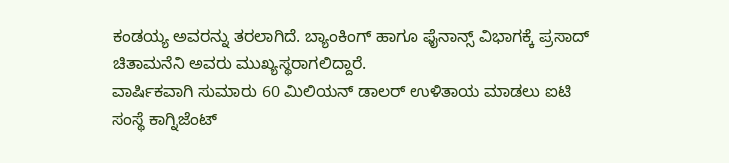ಕಂಡಯ್ಯ ಅವರನ್ನು ತರಲಾಗಿದೆ. ಬ್ಯಾಂಕಿಂಗ್ ಹಾಗೂ ಫೈನಾನ್ಸ್ ವಿಭಾಗಕ್ಕೆ ಪ್ರಸಾದ್ ಚಿತಾಮನೆನಿ ಅವರು ಮುಖ್ಯಸ್ಥರಾಗಲಿದ್ದಾರೆ.
ವಾರ್ಷಿಕವಾಗಿ ಸುಮಾರು 60 ಮಿಲಿಯನ್ ಡಾಲರ್ ಉಳಿತಾಯ ಮಾಡಲು ಐಟಿ ಸಂಸ್ಥೆ ಕಾಗ್ನಿಜೆಂಟ್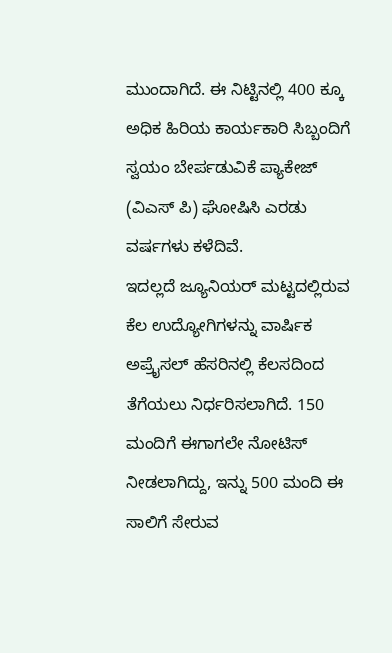ಮುಂದಾಗಿದೆ. ಈ ನಿಟ್ಟಿನಲ್ಲಿ 400 ಕ್ಕೂ ಅಧಿಕ ಹಿರಿಯ ಕಾರ್ಯಕಾರಿ ಸಿಬ್ಬಂದಿಗೆ ಸ್ವಯಂ ಬೇರ್ಪಡುವಿಕೆ ಪ್ಯಾಕೇಜ್ (ವಿಎಸ್ ಪಿ) ಘೋಷಿಸಿ ಎರಡು ವರ್ಷಗಳು ಕಳೆದಿವೆ.
ಇದಲ್ಲದೆ ಜ್ಯೂನಿಯರ್ ಮಟ್ಟದಲ್ಲಿರುವ ಕೆಲ ಉದ್ಯೋಗಿಗಳನ್ನು ವಾರ್ಷಿಕ ಅಪ್ರೈಸಲ್ ಹೆಸರಿನಲ್ಲಿ ಕೆಲಸದಿಂದ ತೆಗೆಯಲು ನಿರ್ಧರಿಸಲಾಗಿದೆ. 150 ಮಂದಿಗೆ ಈಗಾಗಲೇ ನೋಟಿಸ್ ನೀಡಲಾಗಿದ್ದು, ಇನ್ನು 500 ಮಂದಿ ಈ ಸಾಲಿಗೆ ಸೇರುವ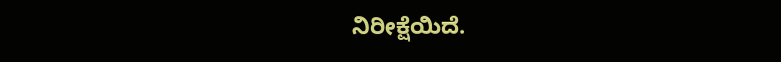ನಿರೀಕ್ಷೆಯಿದೆ.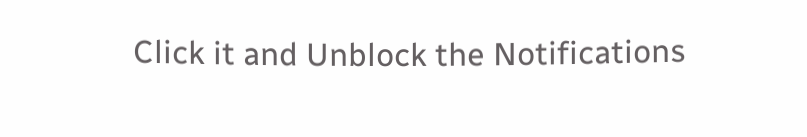Click it and Unblock the Notifications